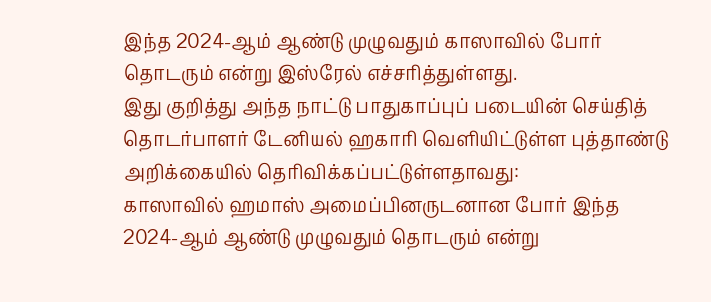இந்த 2024-ஆம் ஆண்டு முழுவதும் காஸாவில் போர் தொடரும் என்று இஸ்ரேல் எச்சரித்துள்ளது.
இது குறித்து அந்த நாட்டு பாதுகாப்புப் படையின் செய்தித் தொடர்பாளர் டேனியல் ஹகாரி வெளியிட்டுள்ள புத்தாண்டு அறிக்கையில் தெரிவிக்கப்பட்டுள்ளதாவது:
காஸாவில் ஹமாஸ் அமைப்பினருடனான போர் இந்த 2024-ஆம் ஆண்டு முழுவதும் தொடரும் என்று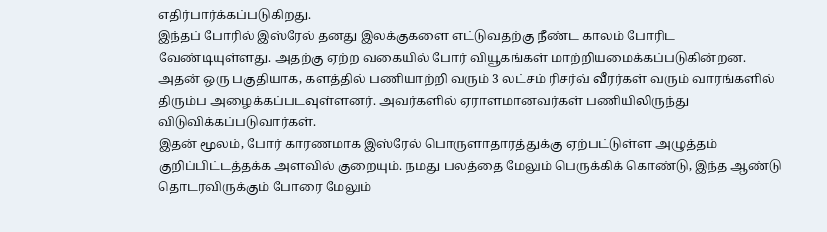எதிர்பார்க்கப்படுகிறது.
இந்தப் போரில் இஸ்ரேல் தனது இலக்குகளை எட்டுவதற்கு நீண்ட காலம் போரிட வேண்டியுள்ளது. அதற்கு ஏற்ற வகையில் போர் வியூகங்கள் மாற்றியமைக்கப்படுகின்றன.
அதன் ஒரு பகுதியாக, களத்தில் பணியாற்றி வரும் 3 லட்சம் ரிசர்வ் வீரர்கள் வரும் வாரங்களில் திரும்ப அழைக்கப்படவுள்ளனர். அவர்களில் ஏராளமானவர்கள் பணியிலிருந்து விடுவிக்கப்படுவார்கள்.
இதன் மூலம், போர் காரணமாக இஸ்ரேல் பொருளாதாரத்துக்கு ஏற்பட்டுள்ள அழுத்தம் குறிப்பிட்டத்தக்க அளவில் குறையும். நமது பலத்தை மேலும் பெருக்கிக் கொண்டு, இந்த ஆண்டு தொடரவிருக்கும் போரை மேலும்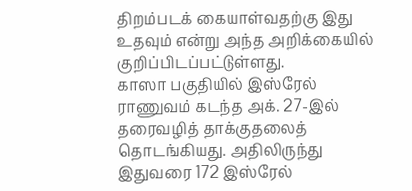திறம்படக் கையாள்வதற்கு இது உதவும் என்று அந்த அறிக்கையில் குறிப்பிடப்பட்டுள்ளது.
காஸா பகுதியில் இஸ்ரேல் ராணுவம் கடந்த அக். 27-இல் தரைவழித் தாக்குதலைத் தொடங்கியது. அதிலிருந்து இதுவரை 172 இஸ்ரேல்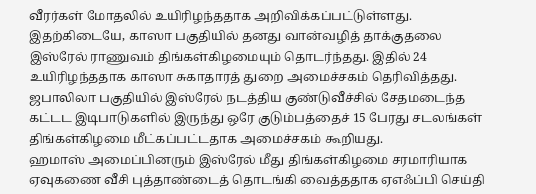வீரர்கள் மோதலில் உயிரிழந்ததாக அறிவிக்கப்பட்டுள்ளது.
இதற்கிடையே, காஸா பகுதியில் தனது வான்வழித் தாக்குதலை இஸ்ரேல் ராணுவம் திங்கள்கிழமையும் தொடர்ந்தது. இதில் 24 உயிரிழந்ததாக காஸா சுகாதாரத் துறை அமைச்சகம் தெரிவித்தது.
ஜபாலிலா பகுதியில் இஸ்ரேல் நடத்திய குண்டுவீச்சில் சேதமடைந்த கட்டட இடிபாடுகளில் இருந்து ஒரே குடும்பத்தைச் 15 பேரது சடலங்கள் திங்கள்கிழமை மீட்கப்பட்டதாக அமைச்சகம் கூறியது.
ஹமாஸ் அமைப்பினரும் இஸ்ரேல் மீது திங்கள்கிழமை சரமாரியாக ஏவுகணை வீசி புத்தாண்டைத் தொடங்கி வைத்ததாக ஏஎஃப்பி செய்தி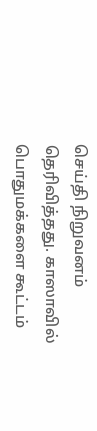செய்தி நிறுவனம் தெரிவித்தது. காஸாவில் பொதுமக்களை கூட்டம்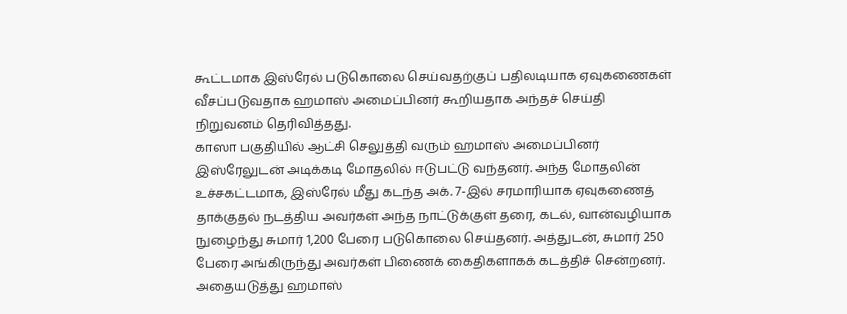கூட்டமாக இஸ்ரேல் படுகொலை செய்வதற்குப் பதிலடியாக ஏவுகணைகள் வீசப்படுவதாக ஹமாஸ் அமைப்பினர் கூறியதாக அந்தச் செய்தி நிறுவனம் தெரிவித்தது.
காஸா பகுதியில் ஆட்சி செலுத்தி வரும் ஹமாஸ் அமைப்பினர் இஸ்ரேலுடன் அடிக்கடி மோதலில் ஈடுபட்டு வந்தனர். அந்த மோதலின் உச்சகட்டமாக, இஸ்ரேல் மீது கடந்த அக். 7-இல் சரமாரியாக ஏவுகணைத் தாக்குதல் நடத்திய அவர்கள் அந்த நாட்டுக்குள் தரை, கடல், வான்வழியாக நுழைந்து சுமார் 1,200 பேரை படுகொலை செய்தனர். அத்துடன், சுமார் 250 பேரை அங்கிருந்து அவர்கள் பிணைக் கைதிகளாகக் கடத்திச் சென்றனர்.
அதையடுத்து ஹமாஸ்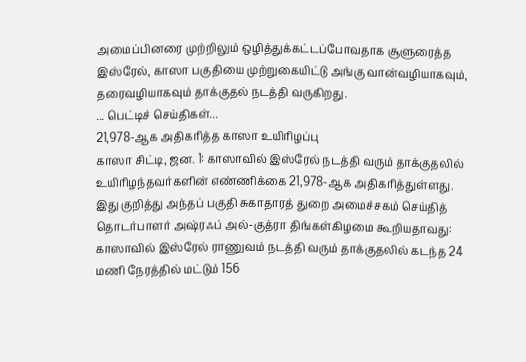அமைப்பினரை முற்றிலும் ஒழித்துக்கட்டப்போவதாக சூளுரைத்த இஸ்ரேல், காஸா பகுதியை முற்றுகையிட்டு அங்கு வான்வழியாகவும், தரைவழியாகவும் தாக்குதல் நடத்தி வருகிறது.
... பெட்டிச் செய்திகள்...
21,978-ஆக அதிகரித்த காஸா உயிரிழப்பு
காஸா சிட்டி, ஜன. 1: காஸாவில் இஸ்ரேல் நடத்தி வரும் தாக்குதலில் உயிரிழந்தவர்களின் எண்ணிக்கை 21,978-ஆக அதிகரித்துள்ளது.
இது குறித்து அந்தப் பகுதி சுகாதாரத் துறை அமைச்சகம் செய்தித் தொடர்பாளர் அஷ்ரஃப் அல்-குத்ரா திங்கள்கிழமை கூறியதாவது:
காஸாவில் இஸ்ரேல் ராணுவம் நடத்தி வரும் தாக்குதலில் கடந்த 24 மணி நேரத்தில் மட்டும் 156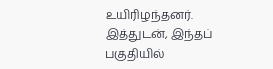உயிரிழந்தனர். இத்துடன், இந்தப் பகுதியில்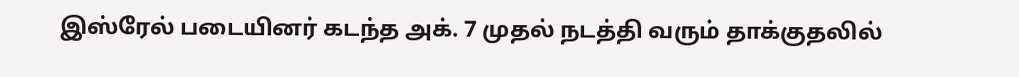இஸ்ரேல் படையினர் கடந்த அக். 7 முதல் நடத்தி வரும் தாக்குதலில்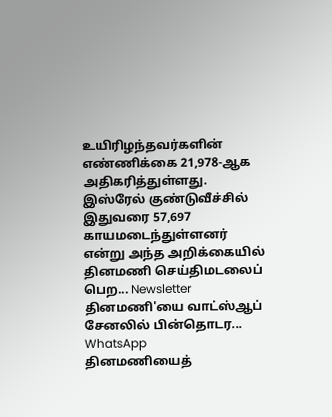உயிரிழந்தவர்களின் எண்ணிக்கை 21,978-ஆக அதிகரித்துள்ளது. இஸ்ரேல் குண்டுவீச்சில் இதுவரை 57,697 காயமடைந்துள்ளனர் என்று அந்த அறிக்கையில்
தினமணி செய்திமடலைப் பெற... Newsletter
தினமணி'யை வாட்ஸ்ஆப் சேனலில் பின்தொடர... WhatsApp
தினமணியைத்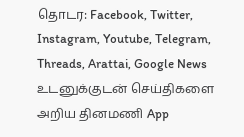தொடர: Facebook, Twitter, Instagram, Youtube, Telegram, Threads, Arattai, Google News
உடனுக்குடன் செய்திகளை அறிய தினமணி App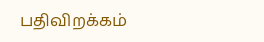பதிவிறக்கம்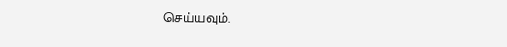செய்யவும்.